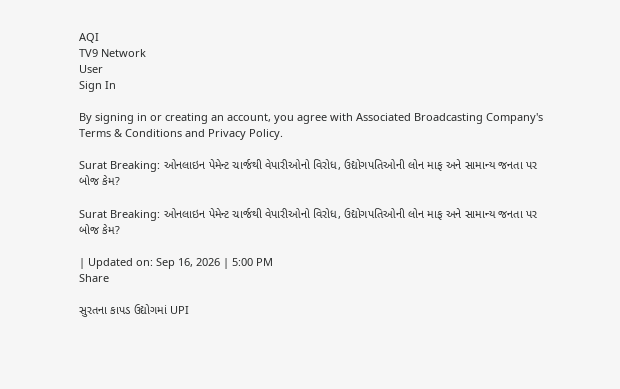AQI
TV9 Network
User
Sign In

By signing in or creating an account, you agree with Associated Broadcasting Company's Terms & Conditions and Privacy Policy.

Surat Breaking: ઓનલાઇન પેમેન્ટ ચાર્જથી વેપારીઓનો વિરોધ, ઉદ્યોગપતિઓની લોન માફ અને સામાન્ય જનતા પર બોજ કેમ?

Surat Breaking: ઓનલાઇન પેમેન્ટ ચાર્જથી વેપારીઓનો વિરોધ, ઉદ્યોગપતિઓની લોન માફ અને સામાન્ય જનતા પર બોજ કેમ?

| Updated on: Sep 16, 2026 | 5:00 PM
Share

સુરતના કાપડ ઉદ્યોગમાં UPI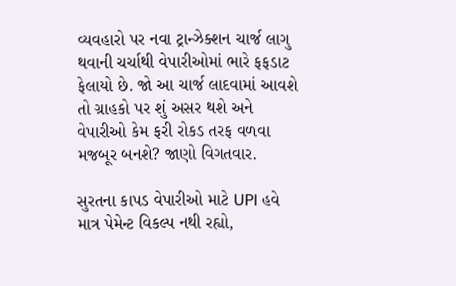વ્યવહારો પર નવા ટ્રાન્ઝેક્શન ચાર્જ લાગુ થવાની ચર્ચાથી વેપારીઓમાં ભારે ફફડાટ ફેલાયો છે. જો આ ચાર્જ લાદવામાં આવશે તો ગ્રાહકો પર શું અસર થશે અને વેપારીઓ કેમ ફરી રોકડ તરફ વળવા મજબૂર બનશે? જાણો વિગતવાર.

સુરતના કાપડ વેપારીઓ માટે UPI હવે માત્ર પેમેન્ટ વિકલ્પ નથી રહ્યો,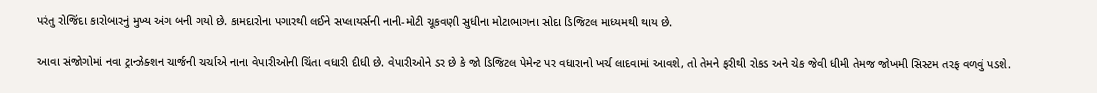પરંતુ રોજિંદા કારોબારનું મુખ્ય અંગ બની ગયો છે. કામદારોના પગારથી લઈને સપ્લાયર્સની નાની-મોટી ચૂકવણી સુધીના મોટાભાગના સોદા ડિજિટલ માધ્યમથી થાય છે.

આવા સંજોગોમાં નવા ટ્રાન્ઝેક્શન ચાર્જની ચર્ચાએ નાના વેપારીઓની ચિંતા વધારી દીધી છે. વેપારીઓને ડર છે કે જો ડિજિટલ પેમેન્ટ પર વધારાનો ખર્ચ લાદવામાં આવશે, તો તેમને ફરીથી રોકડ અને ચેક જેવી ધીમી તેમજ જોખમી સિસ્ટમ તરફ વળવું પડશે.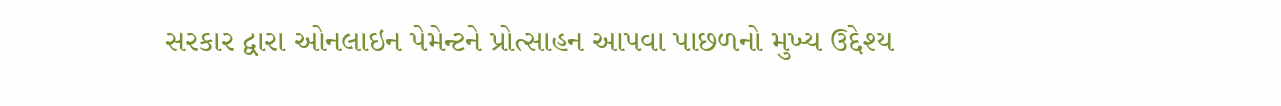સરકાર દ્વારા ઓનલાઇન પેમેન્ટને પ્રોત્સાહન આપવા પાછળનો મુખ્ય ઉદ્દેશ્ય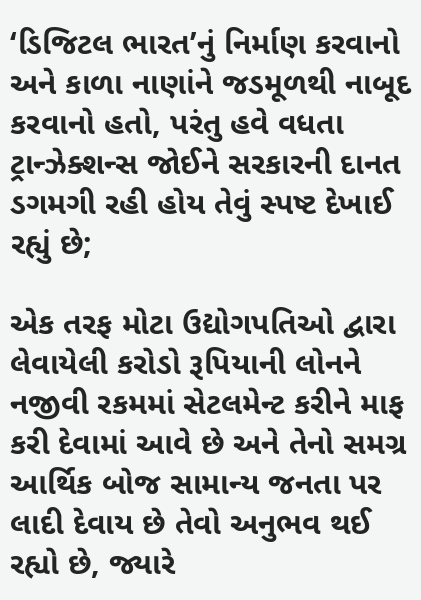‘ડિજિટલ ભારત’નું નિર્માણ કરવાનો અને કાળા નાણાંને જડમૂળથી નાબૂદ કરવાનો હતો, પરંતુ હવે વધતા ટ્રાન્ઝેક્શન્સ જોઈને સરકારની દાનત ડગમગી રહી હોય તેવું સ્પષ્ટ દેખાઈ રહ્યું છે;

એક તરફ મોટા ઉદ્યોગપતિઓ દ્વારા લેવાયેલી કરોડો રૂપિયાની લોનને નજીવી રકમમાં સેટલમેન્ટ કરીને માફ કરી દેવામાં આવે છે અને તેનો સમગ્ર આર્થિક બોજ સામાન્ય જનતા પર લાદી દેવાય છે તેવો અનુભવ થઈ રહ્યો છે, જ્યારે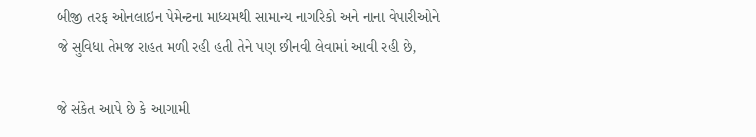બીજી તરફ ઓનલાઇન પેમેન્ટના માધ્યમથી સામાન્ય નાગરિકો અને નાના વેપારીઓને જે સુવિધા તેમજ રાહત મળી રહી હતી તેને પણ છીનવી લેવામાં આવી રહી છે,

જે સંકેત આપે છે કે આગામી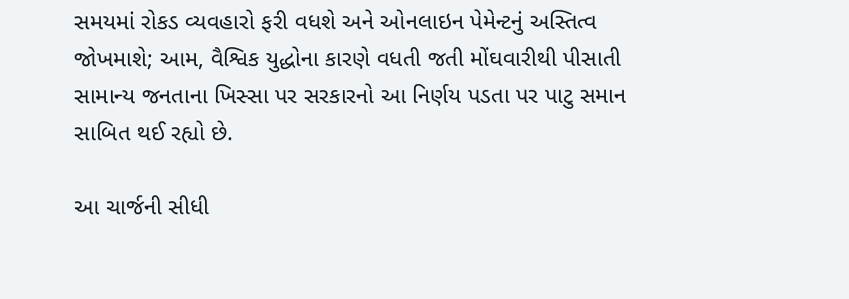સમયમાં રોકડ વ્યવહારો ફરી વધશે અને ઓનલાઇન પેમેન્ટનું અસ્તિત્વ જોખમાશે; આમ, વૈશ્વિક યુદ્ધોના કારણે વધતી જતી મોંઘવારીથી પીસાતી સામાન્ય જનતાના ખિસ્સા પર સરકારનો આ નિર્ણય પડતા પર પાટુ સમાન સાબિત થઈ રહ્યો છે.

આ ચાર્જની સીધી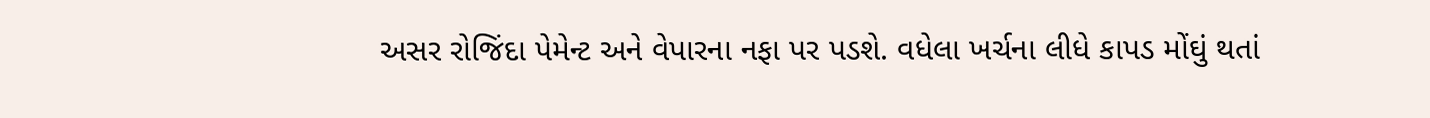અસર રોજિંદા પેમેન્ટ અને વેપારના નફા પર પડશે. વધેલા ખર્ચના લીધે કાપડ મોંઘું થતાં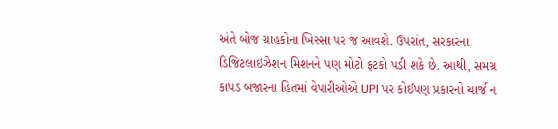અંતે બોજ ગ્રાહકોના ખિસ્સા પર જ આવશે. ઉપરાંત, સરકારના ડિજિટલાઇઝેશન મિશનને પણ મોટો ફટકો પડી શકે છે. આથી, સમગ્ર કાપડ બજારના હિતમાં વેપારીઓએ UPI પર કોઈપણ પ્રકારનો ચાર્જ ન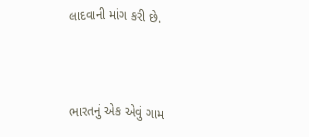લાદવાની માંગ કરી છે.



ભારતનું એક એવું ગામ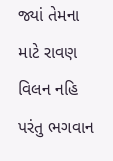જ્યાં તેમના માટે રાવણ વિલન નહિ પરંતુ ભગવાન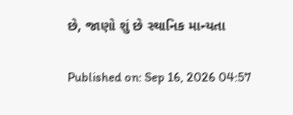છે, જાણો શું છે સ્થાનિક માન્યતા

Published on: Sep 16, 2026 04:57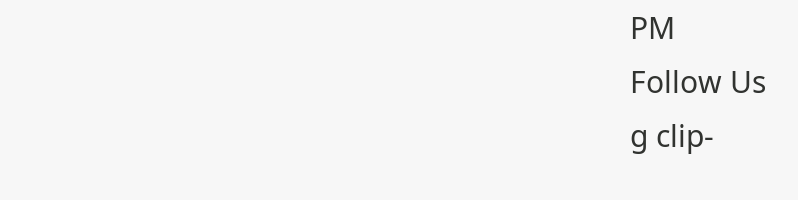PM
Follow Us
g clip-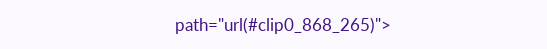path="url(#clip0_868_265)">